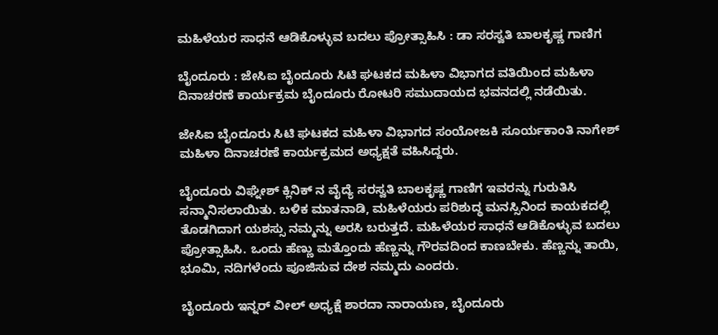ಮಹಿಳೆಯರ ಸಾಧನೆ ಆಡಿಕೊಳ್ಳುವ ಬದಲು ಪ್ರೋತ್ಸಾಹಿಸಿ : ಡಾ ಸರಸ್ವತಿ ಬಾಲಕೃಷ್ಣ ಗಾಣಿಗ

ಬೈಂದೂರು : ಜೇಸಿಐ ಬೈಂದೂರು ಸಿಟಿ ಘಟಕದ ಮಹಿಳಾ ವಿಭಾಗದ ವತಿಯಿಂದ ಮಹಿಳಾ ದಿನಾಚರಣೆ ಕಾರ್ಯಕ್ರಮ ಬೈಂದೂರು ರೋಟರಿ ಸಮುದಾಯದ ಭವನದಲ್ಲಿ ನಡೆಯಿತು.

ಜೇಸಿಐ ಬೈಂದೂರು ಸಿಟಿ ಘಟಕದ ಮಹಿಳಾ ವಿಭಾಗದ ಸಂಯೋಜಕಿ ಸೂರ್ಯಕಾಂತಿ ನಾಗೇಶ್ ಮಹಿಳಾ ದಿನಾಚರಣೆ ಕಾರ್ಯಕ್ರಮದ ಅಧ್ಯಕ್ಷತೆ ವಹಿಸಿದ್ದರು.

ಬೈಂದೂರು ವಿಘ್ನೇಶ್ ಕ್ಲಿನಿಕ್ ನ ವೈದ್ಯೆ ಸರಸ್ವತಿ ಬಾಲಕೃಷ್ಣ ಗಾಣಿಗ ಇವರನ್ನು ಗುರುತಿಸಿ ಸನ್ಮಾನಿಸಲಾಯಿತು. ಬಳಿಕ ಮಾತನಾಡಿ, ಮಹಿಳೆಯರು ಪರಿಶುದ್ಧ ಮನಸ್ಸಿನಿಂದ ಕಾಯಕದಲ್ಲಿ ತೊಡಗಿದಾಗ ಯಶಸ್ಸು ನಮ್ಮನ್ನು ಅರಸಿ ಬರುತ್ತದೆ. ಮಹಿಳೆಯರ ಸಾಧನೆ ಆಡಿಕೊಳ್ಳುವ ಬದಲು ಪ್ರೋತ್ಸಾಹಿಸಿ. ಒಂದು ಹೆಣ್ಣು ಮತ್ತೊಂದು ಹೆಣ್ಣನ್ನು ಗೌರವದಿಂದ ಕಾಣಬೇಕು. ಹೆಣ್ಣನ್ನು ತಾಯಿ, ಭೂಮಿ, ನದಿಗಳೆಂದು ಪೂಜಿಸುವ ದೇಶ ನಮ್ಮದು ಎಂದರು.

ಬೈಂದೂರು ಇನ್ನರ್ ವೀಲ್ ಅಧ್ಯಕ್ಷೆ ಶಾರದಾ ನಾರಾಯಣ, ಬೈಂದೂರು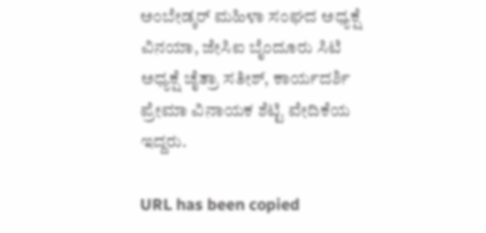ಅಂಬೇಡ್ಕರ್ ಮಹಿಳಾ ಸಂಘದ ಅಧ್ಯಕ್ಷೆ ವಿನಯಾ, ಜೇಸಿಐ ಬೈಂದೂರು ಸಿಟಿ ಅಧ್ಯಕ್ಷೆ ಚೈತ್ರಾ ಸತೀಶ್, ಕಾರ್ಯದರ್ಶಿ ಪ್ರೇಮಾ ವಿನಾಯಕ ಶೆಟ್ಟಿ ವೇದಿಕೆಯ ಇದ್ದರು.

URL has been copied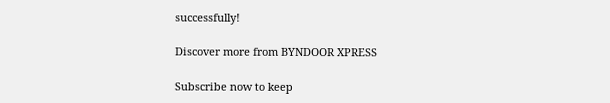successfully!

Discover more from BYNDOOR XPRESS

Subscribe now to keep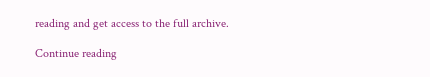reading and get access to the full archive.

Continue reading